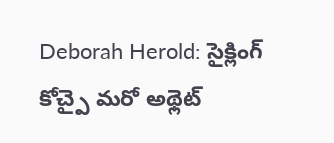Deborah Herold: సైక్లింగ్ కోచ్పై మరో అథ్లెట్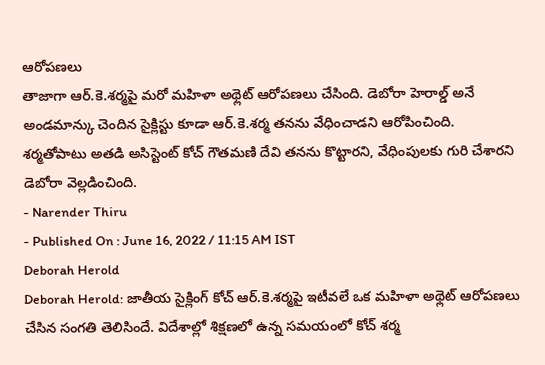ఆరోపణలు
తాజాగా ఆర్.కె.శర్మపై మరో మహిళా అథ్లెట్ ఆరోపణలు చేసింది. డెబోరా హెరాల్డ్ అనే అండమాన్కు చెందిన సైక్లిస్టు కూడా ఆర్.కె.శర్మ తనను వేధించాడని ఆరోపించింది. శర్మతోపాటు అతడి అసిస్టెంట్ కోచ్ గౌతమణి దేవి తనను కొట్టారని, వేధింపులకు గురి చేశారని డెబోరా వెల్లడించింది.
- Narender Thiru
- Published On : June 16, 2022 / 11:15 AM IST
Deborah Herold
Deborah Herold: జాతీయ సైక్లింగ్ కోచ్ ఆర్.కె.శర్మపై ఇటీవలే ఒక మహిళా అథ్లెట్ ఆరోపణలు చేసిన సంగతి తెలిసిందే. విదేశాల్లో శిక్షణలో ఉన్న సమయంలో కోచ్ శర్మ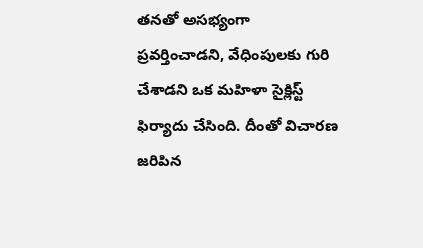తనతో అసభ్యంగా ప్రవర్తించాడని, వేధింపులకు గురి చేశాడని ఒక మహిళా సైక్లిస్ట్ ఫిర్యాదు చేసింది. దీంతో విచారణ జరిపిన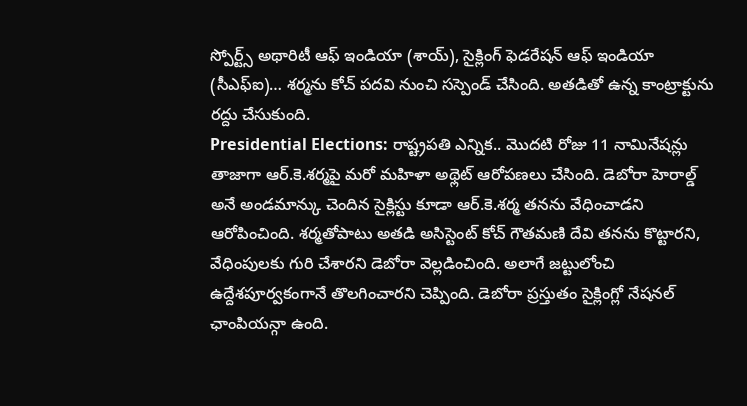స్పోర్ట్స్ అథారిటీ ఆఫ్ ఇండియా (శాయ్), సైక్లింగ్ ఫెడరేషన్ ఆఫ్ ఇండియా (సీఎఫ్ఐ)… శర్మను కోచ్ పదవి నుంచి సస్పెండ్ చేసింది. అతడితో ఉన్న కాంట్రాక్టును రద్దు చేసుకుంది.
Presidential Elections: రాష్ట్రపతి ఎన్నిక.. మొదటి రోజు 11 నామినేషన్లు
తాజాగా ఆర్.కె.శర్మపై మరో మహిళా అథ్లెట్ ఆరోపణలు చేసింది. డెబోరా హెరాల్డ్ అనే అండమాన్కు చెందిన సైక్లిస్టు కూడా ఆర్.కె.శర్మ తనను వేధించాడని ఆరోపించింది. శర్మతోపాటు అతడి అసిస్టెంట్ కోచ్ గౌతమణి దేవి తనను కొట్టారని, వేధింపులకు గురి చేశారని డెబోరా వెల్లడించింది. అలాగే జట్టులోంచి ఉద్దేశపూర్వకంగానే తొలగించారని చెప్పింది. డెబోరా ప్రస్తుతం సైక్లింగ్లో నేషనల్ ఛాంపియన్గా ఉంది.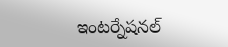ఇంటర్నేషనల్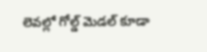లెవల్లో గోల్డ్ మెడల్ కూడా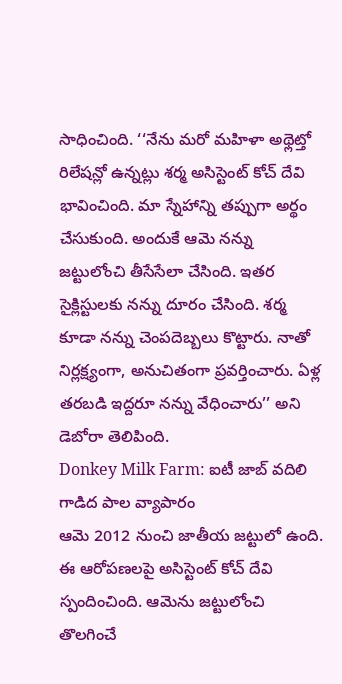సాధించింది. ‘‘నేను మరో మహిళా అథ్లెట్తో రిలేషన్లో ఉన్నట్లు శర్మ అసిస్టెంట్ కోచ్ దేవి భావించింది. మా స్నేహాన్ని తప్పుగా అర్థం చేసుకుంది. అందుకే ఆమె నన్ను జట్టులోంచి తీసేసేలా చేసింది. ఇతర సైక్లిస్టులకు నన్ను దూరం చేసింది. శర్మ కూడా నన్ను చెంపదెబ్బలు కొట్టారు. నాతో నిర్లక్ష్యంగా, అనుచితంగా ప్రవర్తించారు. ఏళ్ల తరబడి ఇద్దరూ నన్ను వేధించారు’’ అని డెబోరా తెలిపింది.
Donkey Milk Farm: ఐటీ జాబ్ వదిలి గాడిద పాల వ్యాపారం
ఆమె 2012 నుంచి జాతీయ జట్టులో ఉంది. ఈ ఆరోపణలపై అసిస్టెంట్ కోచ్ దేవి స్పందించింది. ఆమెను జట్టులోంచి తొలగించే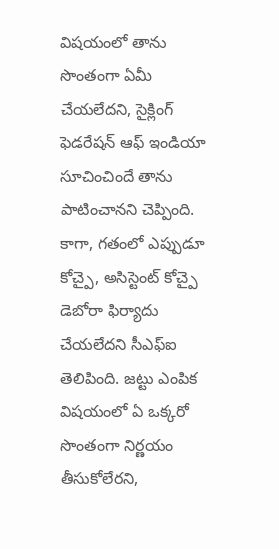విషయంలో తాను సొంతంగా ఏమీ చేయలేదని, సైక్లింగ్ ఫెడరేషన్ ఆఫ్ ఇండియా సూచించిందే తాను పాటించానని చెప్పింది. కాగా, గతంలో ఎప్పుడూ కోచ్పై, అసిస్టెంట్ కోచ్పై డెబోరా ఫిర్యాదు చేయలేదని సీఎఫ్ఐ తెలిపింది. జట్టు ఎంపిక విషయంలో ఏ ఒక్కరో సొంతంగా నిర్ణయం తీసుకోలేరని,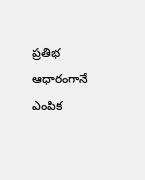ప్రతిభ ఆధారంగానే ఎంపిక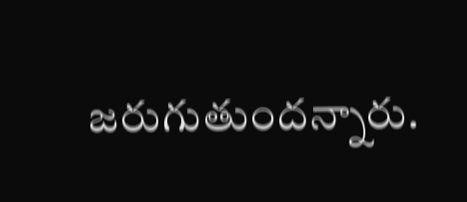జరుగుతుందన్నారు.